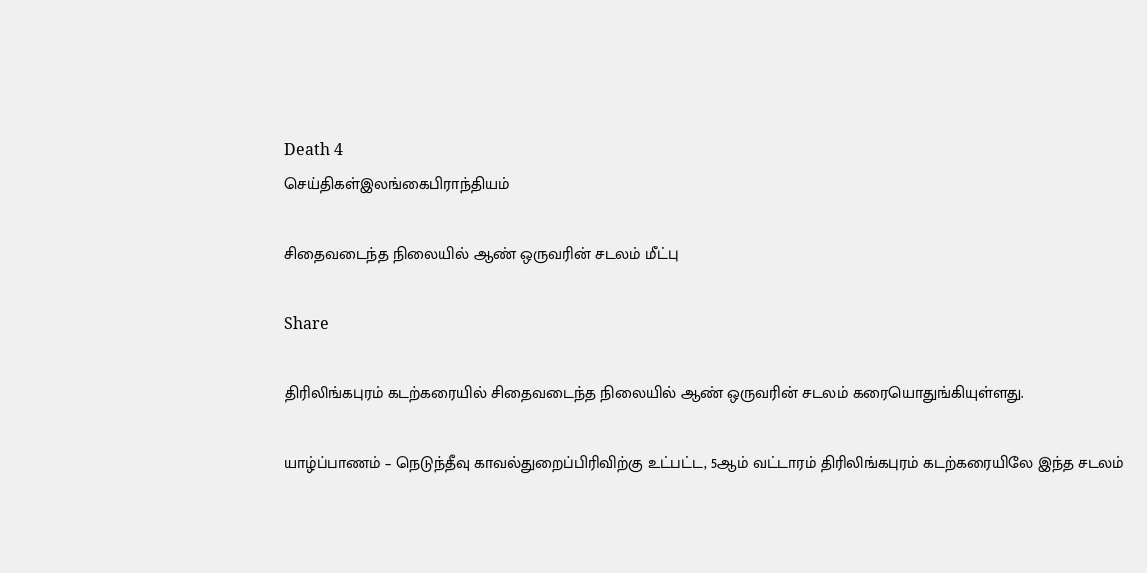Death 4
செய்திகள்இலங்கைபிராந்தியம்

சிதைவடைந்த நிலையில் ஆண் ஒருவரின் சடலம் மீட்பு

Share

திரிலிங்கபுரம் கடற்கரையில் சிதைவடைந்த நிலையில் ஆண் ஒருவரின் சடலம் கரையொதுங்கியுள்ளது.

யாழ்ப்பாணம் – நெடுந்தீவு காவல்துறைப்பிரிவிற்கு உட்பட்ட, 5ஆம் வட்டாரம் திரிலிங்கபுரம் கடற்கரையிலே இந்த சடலம்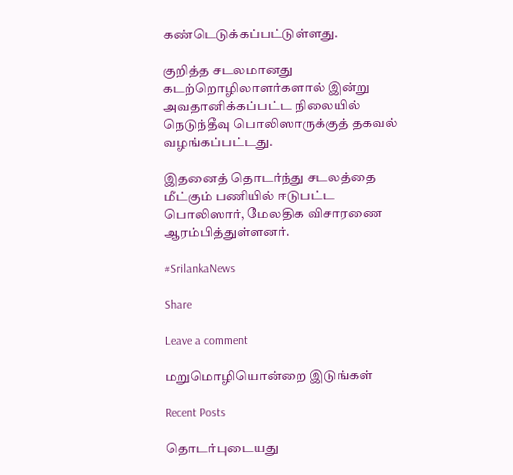கண்டெடுக்கப்பட்டுள்ளது.

குறித்த சடலமானது கடற்றொழிலாளர்களால் இன்று அவதானிக்கப்பட்ட நிலையில் நெடுந்தீவு பொலிஸாருக்குத் தகவல் வழங்கப்பட்டது.

இதனைத் தொடர்ந்து சடலத்தை மீட்கும் பணியில் ஈடுபட்ட பொலிஸார், மேலதிக விசாரணை ஆரம்பித்துள்ளனர்.

#SrilankaNews

Share

Leave a comment

மறுமொழியொன்றை இடுங்கள்

Recent Posts

தொடர்புடையது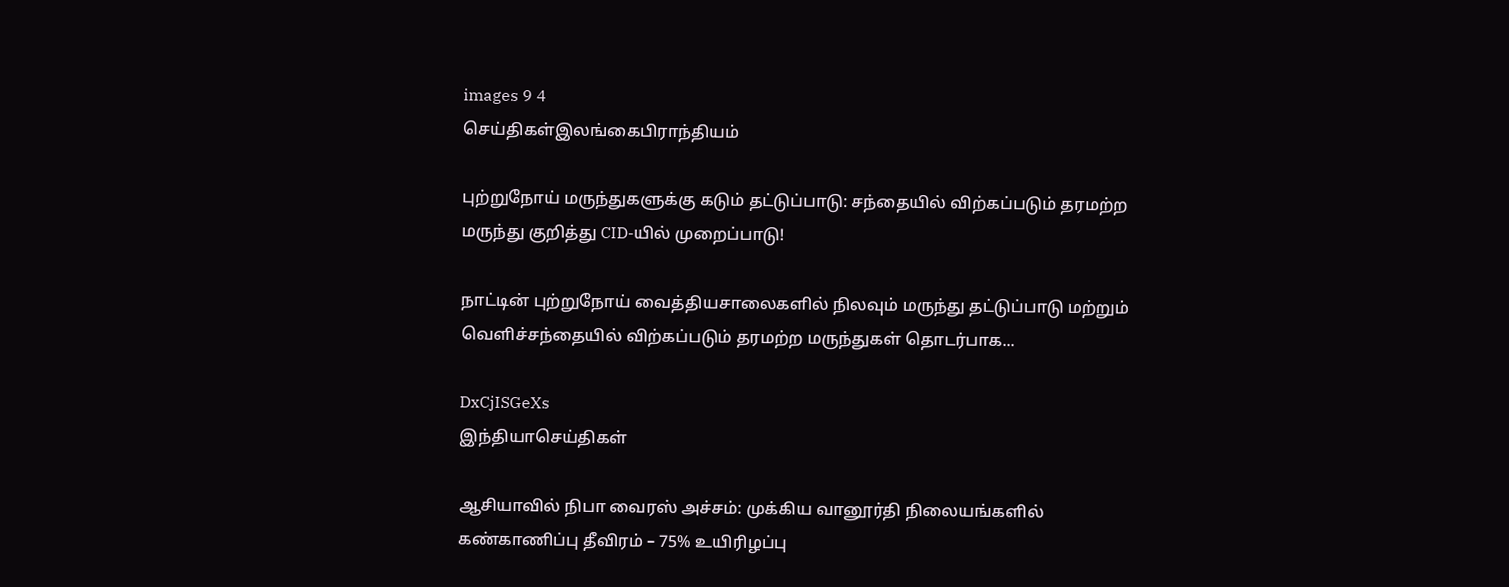images 9 4
செய்திகள்இலங்கைபிராந்தியம்

புற்றுநோய் மருந்துகளுக்கு கடும் தட்டுப்பாடு: சந்தையில் விற்கப்படும் தரமற்ற மருந்து குறித்து CID-யில் முறைப்பாடு!

நாட்டின் புற்றுநோய் வைத்தியசாலைகளில் நிலவும் மருந்து தட்டுப்பாடு மற்றும் வெளிச்சந்தையில் விற்கப்படும் தரமற்ற மருந்துகள் தொடர்பாக...

DxCjISGeXs
இந்தியாசெய்திகள்

ஆசியாவில் நிபா வைரஸ் அச்சம்: முக்கிய வானூர்தி நிலையங்களில் கண்காணிப்பு தீவிரம் – 75% உயிரிழப்பு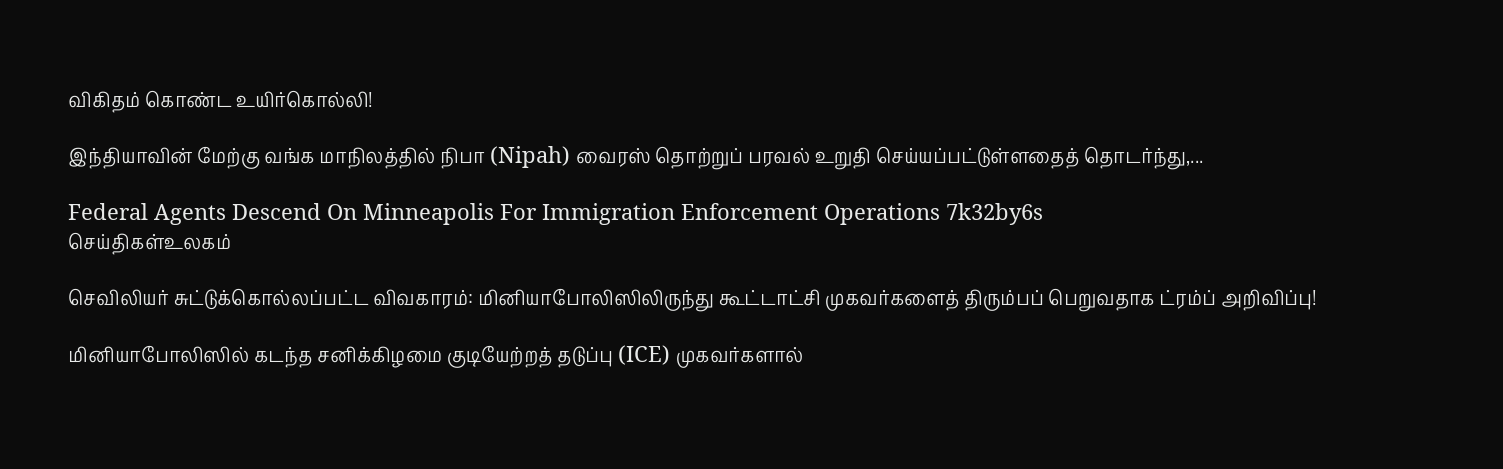விகிதம் கொண்ட உயிர்கொல்லி!

இந்தியாவின் மேற்கு வங்க மாநிலத்தில் நிபா (Nipah) வைரஸ் தொற்றுப் பரவல் உறுதி செய்யப்பட்டுள்ளதைத் தொடர்ந்து,...

Federal Agents Descend On Minneapolis For Immigration Enforcement Operations 7k32by6s
செய்திகள்உலகம்

செவிலியர் சுட்டுக்கொல்லப்பட்ட விவகாரம்: மினியாபோலிஸிலிருந்து கூட்டாட்சி முகவர்களைத் திரும்பப் பெறுவதாக ட்ரம்ப் அறிவிப்பு!

மினியாபோலிஸில் கடந்த சனிக்கிழமை குடியேற்றத் தடுப்பு (ICE) முகவர்களால்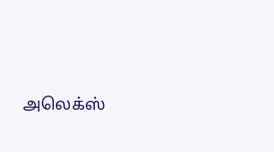அலெக்ஸ்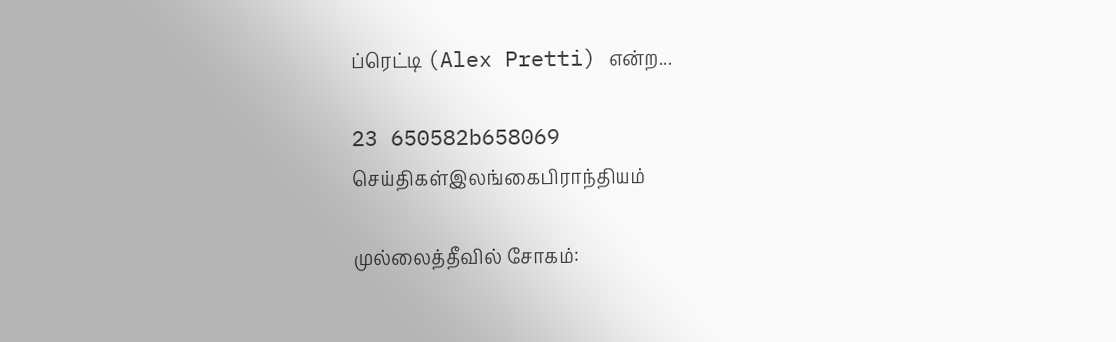ப்ரெட்டி (Alex Pretti) என்ற...

23 650582b658069
செய்திகள்இலங்கைபிராந்தியம்

முல்லைத்தீவில் சோகம்: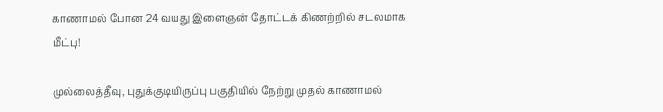காணாமல் போன 24 வயது இளைஞன் தோட்டக் கிணற்றில் சடலமாக மீட்பு!

முல்லைத்தீவு, புதுக்குடியிருப்பு பகுதியில் நேற்று முதல் காணாமல்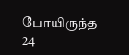போயிருந்த 24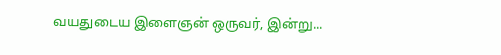வயதுடைய இளைஞன் ஒருவர், இன்று...